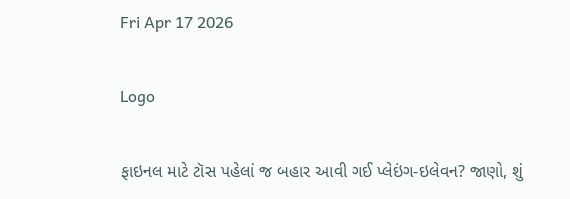Fri Apr 17 2026

Logo

ફાઇનલ માટે ટૉસ પહેલાં જ બહાર આવી ગઈ પ્લેઇંગ-ઇલેવન? જાણો, શું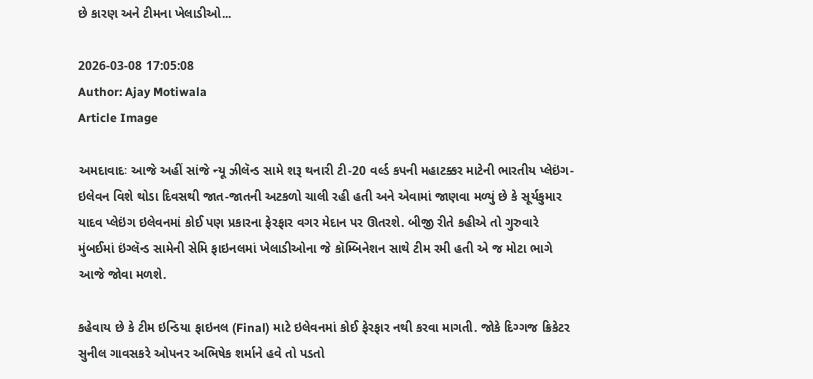છે કારણ અને ટીમના ખેલાડીઓ...

2026-03-08 17:05:08
Author: Ajay Motiwala
Article Image

અમદાવાદઃ આજે અહીં સાંજે ન્યૂ ઝીલૅન્ડ સામે શરૂ થનારી ટી-20 વર્લ્ડ કપની મહાટક્કર માટેની ભારતીય પ્લેઇંગ-ઇલેવન વિશે થોડા દિવસથી જાત-જાતની અટકળો ચાલી રહી હતી અને એવામાં જાણવા મળ્યું છે કે સૂર્યકુમાર યાદવ પ્લેઇંગ ઇલેવનમાં કોઈ પણ પ્રકારના ફેરફાર વગર મેદાન પર ઊતરશે. બીજી રીતે કહીએ તો ગુરુવારે મુંબઈમાં ઇંગ્લૅન્ડ સામેની સેમિ ફાઇનલમાં ખેલાડીઓના જે કૉમ્બિનેશન સાથે ટીમ રમી હતી એ જ મોટા ભાગે આજે જોવા મળશે.

કહેવાય છે કે ટીમ ઇન્ડિયા ફાઇનલ (Final) માટે ઇલેવનમાં કોઈ ફેરફાર નથી કરવા માગતી. જોકે દિગ્ગજ ક્રિકેટર સુનીલ ગાવસકરે ઓપનર અભિષેક શર્માને હવે તો પડતો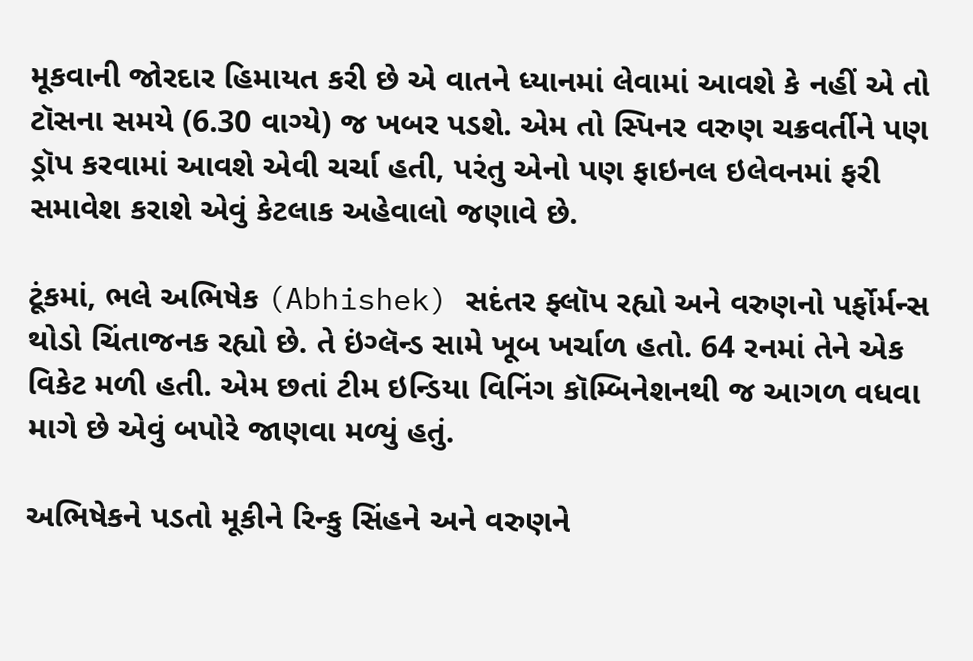મૂકવાની જોરદાર હિમાયત કરી છે એ વાતને ધ્યાનમાં લેવામાં આવશે કે નહીં એ તો ટૉસના સમયે (6.30 વાગ્યે) જ ખબર પડશે. એમ તો સ્પિનર વરુણ ચક્રવર્તીને પણ ડ્રૉપ કરવામાં આવશે એવી ચર્ચા હતી, પરંતુ એનો પણ ફાઇનલ ઇલેવનમાં ફરી સમાવેશ કરાશે એવું કેટલાક અહેવાલો જણાવે છે.

ટૂંકમાં, ભલે અભિષેક (Abhishek) સદંતર ફ્લૉપ રહ્યો અને વરુણનો પર્ફોર્મન્સ થોડો ચિંતાજનક રહ્યો છે. તે ઇંગ્લૅન્ડ સામે ખૂબ ખર્ચાળ હતો. 64 રનમાં તેને એક વિકેટ મળી હતી. એમ છતાં ટીમ ઇન્ડિયા વિનિંગ કૉમ્બિનેશનથી જ આગળ વધવા માગે છે એવું બપોરે જાણવા મળ્યું હતું.

અભિષેકને પડતો મૂકીને રિન્કુ સિંહને અને વરુણને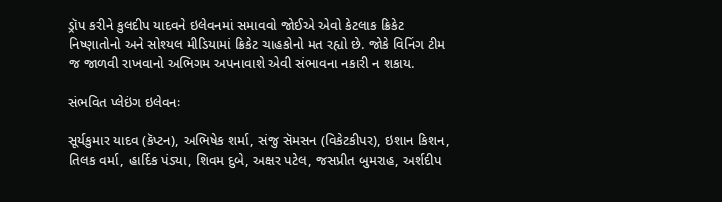ડ્રૉપ કરીને કુલદીપ યાદવને ઇલેવનમાં સમાવવો જોઈએ એવો કેટલાક ક્રિકેટ નિષ્ણાતોનો અને સોશ્યલ મીડિયામાં ક્રિકેટ ચાહકોનો મત રહ્યો છે. જોકે વિનિંગ ટીમ જ જાળવી રાખવાનો અભિગમ અપનાવાશે એવી સંભાવના નકારી ન શકાય.

સંભવિત પ્લેઇંગ ઇલેવનઃ

સૂર્યકુમાર યાદવ (કૅપ્ટન), અભિષેક શર્મા, સંજુ સૅમસન (વિકેટકીપર), ઇશાન કિશન, તિલક વર્મા, હાર્દિક પંડ્યા, શિવમ દુબે, અક્ષર પટેલ, જસપ્રીત બુમરાહ, અર્શદીપ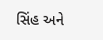સિંહ અને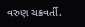વરુણ ચક્રવર્તી.